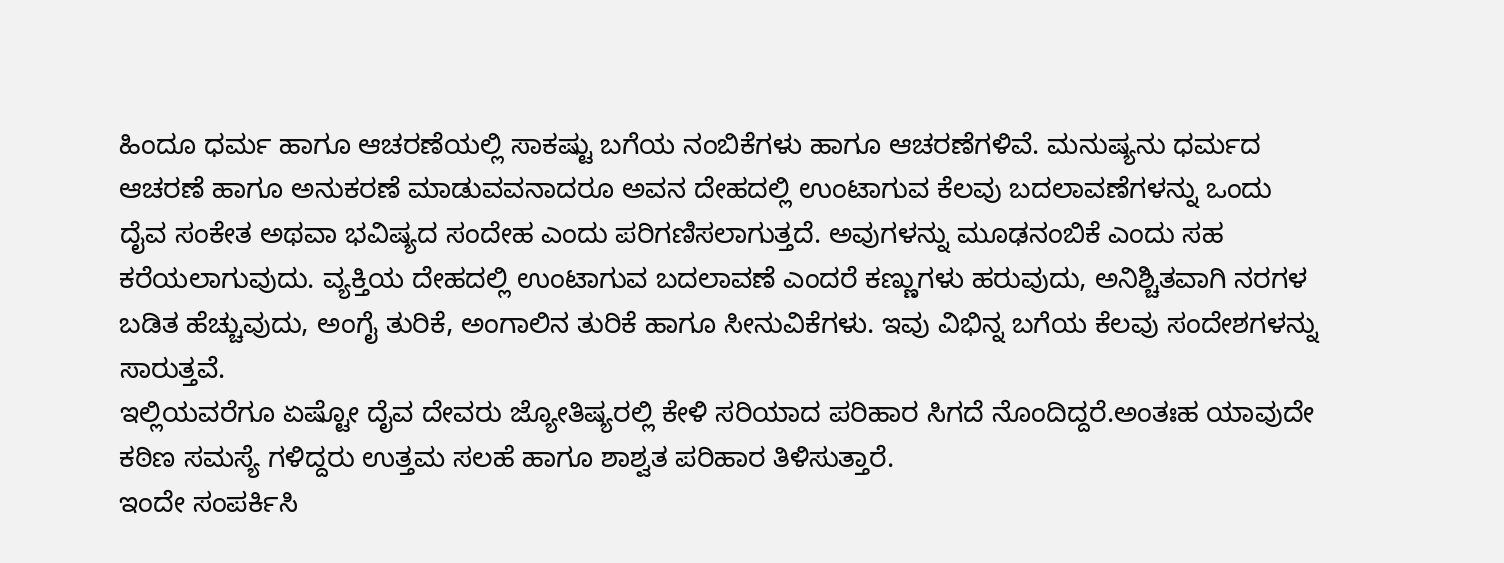ಹಿಂದೂ ಧರ್ಮ ಹಾಗೂ ಆಚರಣೆಯಲ್ಲಿ ಸಾಕಷ್ಟು ಬಗೆಯ ನಂಬಿಕೆಗಳು ಹಾಗೂ ಆಚರಣೆಗಳಿವೆ. ಮನುಷ್ಯನು ಧರ್ಮದ ಆಚರಣೆ ಹಾಗೂ ಅನುಕರಣೆ ಮಾಡುವವನಾದರೂ ಅವನ ದೇಹದಲ್ಲಿ ಉಂಟಾಗುವ ಕೆಲವು ಬದಲಾವಣೆಗಳನ್ನು ಒಂದು ದೈವ ಸಂಕೇತ ಅಥವಾ ಭವಿಷ್ಯದ ಸಂದೇಹ ಎಂದು ಪರಿಗಣಿಸಲಾಗುತ್ತದೆ. ಅವುಗಳನ್ನು ಮೂಢನಂಬಿಕೆ ಎಂದು ಸಹ ಕರೆಯಲಾಗುವುದು. ವ್ಯಕ್ತಿಯ ದೇಹದಲ್ಲಿ ಉಂಟಾಗುವ ಬದಲಾವಣೆ ಎಂದರೆ ಕಣ್ಣುಗಳು ಹರುವುದು, ಅನಿಶ್ಚಿತವಾಗಿ ನರಗಳ ಬಡಿತ ಹೆಚ್ಚುವುದು, ಅಂಗೈ ತುರಿಕೆ, ಅಂಗಾಲಿನ ತುರಿಕೆ ಹಾಗೂ ಸೀನುವಿಕೆಗಳು. ಇವು ವಿಭಿನ್ನ ಬಗೆಯ ಕೆಲವು ಸಂದೇಶಗಳನ್ನು ಸಾರುತ್ತವೆ.
ಇಲ್ಲಿಯವರೆಗೂ ಏಷ್ಟೋ ದೈವ ದೇವರು ಜ್ಯೋತಿಷ್ಯರಲ್ಲಿ ಕೇಳಿ ಸರಿಯಾದ ಪರಿಹಾರ ಸಿಗದೆ ನೊಂದಿದ್ದರೆ.ಅಂತಃಹ ಯಾವುದೇ ಕಠಿಣ ಸಮಸ್ಯೆ ಗಳಿದ್ದರು ಉತ್ತಮ ಸಲಹೆ ಹಾಗೂ ಶಾಶ್ವತ ಪರಿಹಾರ ತಿಳಿಸುತ್ತಾರೆ.
ಇಂದೇ ಸಂಪರ್ಕಿಸಿ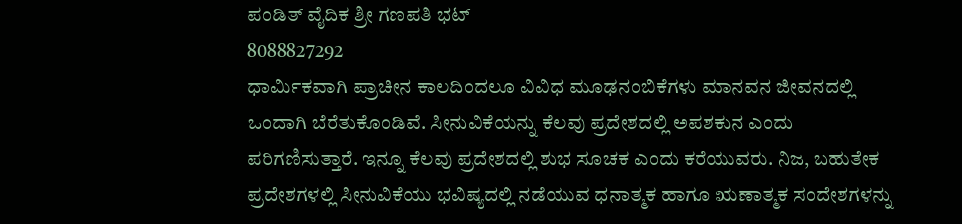ಪಂಡಿತ್ ವೈದಿಕ ಶ್ರೀ ಗಣಪತಿ ಭಟ್
8088827292
ಧಾರ್ಮಿಕವಾಗಿ ಪ್ರಾಚೀನ ಕಾಲದಿಂದಲೂ ವಿವಿಧ ಮೂಢನಂಬಿಕೆಗಳು ಮಾನವನ ಜೀವನದಲ್ಲಿ ಒಂದಾಗಿ ಬೆರೆತುಕೊಂಡಿವೆ. ಸೀನುವಿಕೆಯನ್ನು ಕೆಲವು ಪ್ರದೇಶದಲ್ಲಿ ಅಪಶಕುನ ಎಂದು ಪರಿಗಣಿಸುತ್ತಾರೆ. ಇನ್ನೂ ಕೆಲವು ಪ್ರದೇಶದಲ್ಲಿ ಶುಭ ಸೂಚಕ ಎಂದು ಕರೆಯುವರು. ನಿಜ, ಬಹುತೇಕ ಪ್ರದೇಶಗಳಲ್ಲಿ ಸೀನುವಿಕೆಯು ಭವಿಷ್ಯದಲ್ಲಿ ನಡೆಯುವ ಧನಾತ್ಮಕ ಹಾಗೂ ಋಣಾತ್ಮಕ ಸಂದೇಶಗಳನ್ನು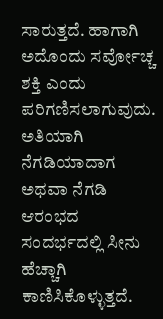ಸಾರುತ್ತದೆ. ಹಾಗಾಗಿ ಅದೊಂದು ಸರ್ವೋಚ್ಚ ಶಕ್ತಿ ಎಂದು ಪರಿಗಣಿಸಲಾಗುವುದು. ಅತಿಯಾಗಿ ನೆಗಡಿಯಾದಾಗ ಅಥವಾ ನೆಗಡಿ ಆರಂಭದ ಸಂದರ್ಭದಲ್ಲಿ ಸೀನು ಹೆಚ್ಚಾಗಿ ಕಾಣಿಸಿಕೊಳ್ಳುತ್ತದೆ.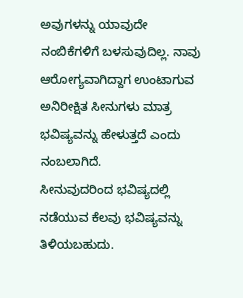ಅವುಗಳನ್ನು ಯಾವುದೇ ನಂಬಿಕೆಗಳಿಗೆ ಬಳಸುವುದಿಲ್ಲ. ನಾವು ಆರೋಗ್ಯವಾಗಿದ್ದಾಗ ಉಂಟಾಗುವ ಅನಿರೀಕ್ಷಿತ ಸೀನುಗಳು ಮಾತ್ರ ಭವಿಷ್ಯವನ್ನು ಹೇಳುತ್ತದೆ ಎಂದು ನಂಬಲಾಗಿದೆ.
ಸೀನುವುದರಿಂದ ಭವಿಷ್ಯದಲ್ಲಿ ನಡೆಯುವ ಕೆಲವು ಭವಿಷ್ಯವನ್ನು ತಿಳಿಯಬಹುದು.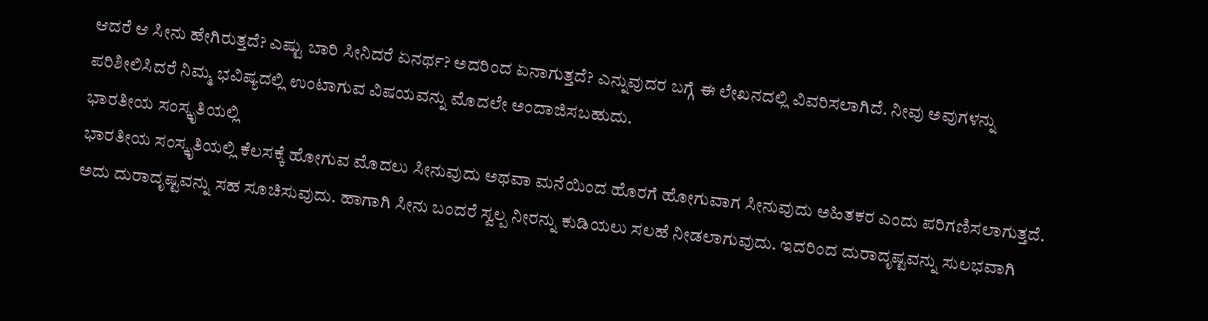ಆದರೆ ಆ ಸೀನು ಹೇಗಿರುತ್ತದೆ? ಎಷ್ಟು ಬಾರಿ ಸೀನಿದರೆ ಏನರ್ಥ? ಅದರಿಂದ ಏನಾಗುತ್ತದೆ? ಎನ್ನುವುದರ ಬಗ್ಗೆ ಈ ಲೇಖನದಲ್ಲಿ ವಿವರಿಸಲಾಗಿದೆ. ನೀವು ಅವುಗಳನ್ನು ಪರಿಶೀಲಿಸಿದರೆ ನಿಮ್ಮ ಭವಿಷ್ಯದಲ್ಲಿ ಉಂಟಾಗುವ ವಿಷಯವನ್ನು ಮೊದಲೇ ಅಂದಾಜಿಸಬಹುದು.
ಭಾರತೀಯ ಸಂಸ್ಕೃತಿಯಲ್ಲಿ
ಭಾರತೀಯ ಸಂಸ್ಕೃತಿಯಲ್ಲಿ ಕೆಲಸಕ್ಕೆ ಹೋಗುವ ಮೊದಲು ಸೀನುವುದು ಅಥವಾ ಮನೆಯಿಂದ ಹೊರಗೆ ಹೋಗುವಾಗ ಸೀನುವುದು ಅಹಿತಕರ ಎಂದು ಪರಿಗಣಿಸಲಾಗುತ್ತದೆ. ಅದು ದುರಾದೃಷ್ಟವನ್ನು ಸಹ ಸೂಚಿಸುವುದು. ಹಾಗಾಗಿ ಸೀನು ಬಂದರೆ ಸ್ವಲ್ಪ ನೀರನ್ನು ಕುಡಿಯಲು ಸಲಹೆ ನೀಡಲಾಗುವುದು. ಇದರಿಂದ ದುರಾದೃಷ್ಟವನ್ನು ಸುಲಭವಾಗಿ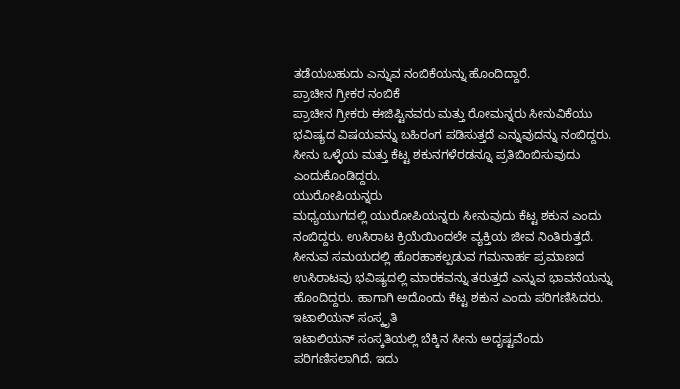ತಡೆಯಬಹುದು ಎನ್ನುವ ನಂಬಿಕೆಯನ್ನು ಹೊಂದಿದ್ದಾರೆ.
ಪ್ರಾಚೀನ ಗ್ರೀಕರ ನಂಬಿಕೆ
ಪ್ರಾಚೀನ ಗ್ರೀಕರು ಈಜಿಪ್ಟಿನವರು ಮತ್ತು ರೋಮನ್ನರು ಸೀನುವಿಕೆಯು ಭವಿಷ್ಯದ ವಿಷಯವನ್ನು ಬಹಿರಂಗ ಪಡಿಸುತ್ತದೆ ಎನ್ನುವುದನ್ನು ನಂಬಿದ್ದರು. ಸೀನು ಒಳ್ಳೆಯ ಮತ್ತು ಕೆಟ್ಟ ಶಕುನಗಳೆರಡನ್ನೂ ಪ್ರತಿಬಿಂಬಿಸುವುದು ಎಂದುಕೊಂಡಿದ್ದರು.
ಯುರೋಪಿಯನ್ನರು
ಮಧ್ಯಯುಗದಲ್ಲಿ ಯುರೋಪಿಯನ್ನರು ಸೀನುವುದು ಕೆಟ್ಟ ಶಕುನ ಎಂದು ನಂಬಿದ್ದರು. ಉಸಿರಾಟ ಕ್ರಿಯೆಯಿಂದಲೇ ವ್ಯಕ್ತಿಯ ಜೀವ ನಿಂತಿರುತ್ತದೆ. ಸೀನುವ ಸಮಯದಲ್ಲಿ ಹೊರಹಾಕಲ್ಪಡುವ ಗಮನಾರ್ಹ ಪ್ರಮಾಣದ ಉಸಿರಾಟವು ಭವಿಷ್ಯದಲ್ಲಿ ಮಾರಕವನ್ನು ತರುತ್ತದೆ ಎನ್ನುವ ಭಾವನೆಯನ್ನು ಹೊಂದಿದ್ದರು. ಹಾಗಾಗಿ ಅದೊಂದು ಕೆಟ್ಟ ಶಕುನ ಎಂದು ಪರಿಗಣಿಸಿದರು.
ಇಟಾಲಿಯನ್ ಸಂಸ್ಕೃತಿ
ಇಟಾಲಿಯನ್ ಸಂಸ್ಕತಿಯಲ್ಲಿ ಬೆಕ್ಕಿನ ಸೀನು ಅದೃಷ್ಟವೆಂದು ಪರಿಗಣಿಸಲಾಗಿದೆ. ಇದು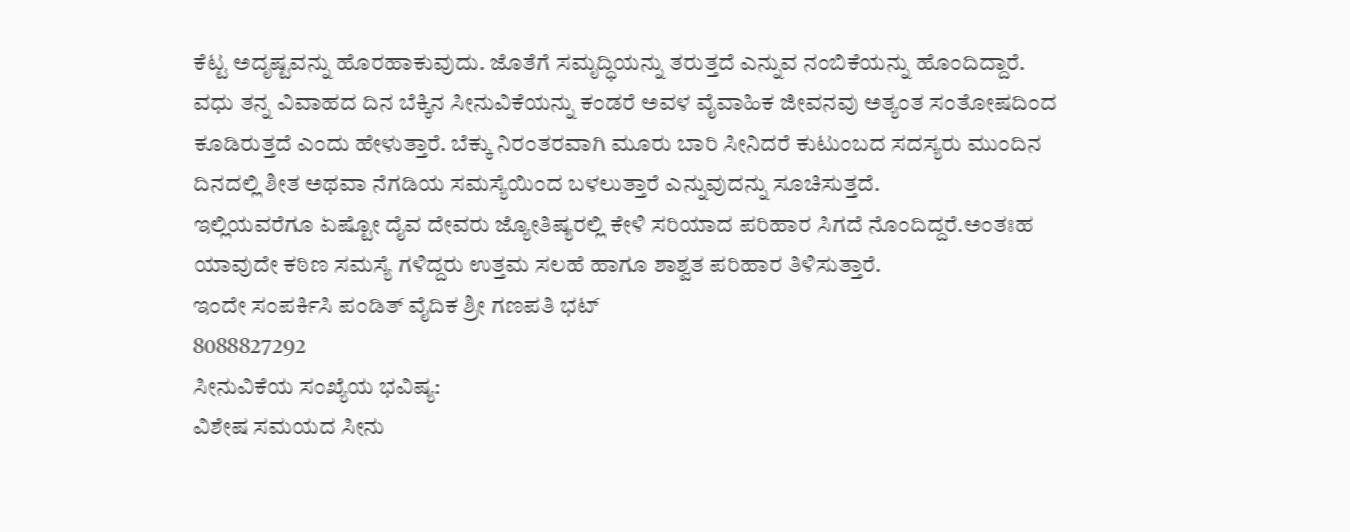ಕೆಟ್ಟ ಅದೃಷ್ಟವನ್ನು ಹೊರಹಾಕುವುದು. ಜೊತೆಗೆ ಸಮೃದ್ಧಿಯನ್ನು ತರುತ್ತದೆ ಎನ್ನುವ ನಂಬಿಕೆಯನ್ನು ಹೊಂದಿದ್ದಾರೆ. ವಧು ತನ್ನ ವಿವಾಹದ ದಿನ ಬೆಕ್ಕಿನ ಸೀನುವಿಕೆಯನ್ನು ಕಂಡರೆ ಅವಳ ವೈವಾಹಿಕ ಜೀವನವು ಅತ್ಯಂತ ಸಂತೋಷದಿಂದ ಕೂಡಿರುತ್ತದೆ ಎಂದು ಹೇಳುತ್ತಾರೆ. ಬೆಕ್ಕು ನಿರಂತರವಾಗಿ ಮೂರು ಬಾರಿ ಸೀನಿದರೆ ಕುಟುಂಬದ ಸದಸ್ಯರು ಮುಂದಿನ ದಿನದಲ್ಲಿ ಶೀತ ಅಥವಾ ನೆಗಡಿಯ ಸಮಸ್ಯೆಯಿಂದ ಬಳಲುತ್ತಾರೆ ಎನ್ನುವುದನ್ನು ಸೂಚಿಸುತ್ತದೆ.
ಇಲ್ಲಿಯವರೆಗೂ ಏಷ್ಟೋ ದೈವ ದೇವರು ಜ್ಯೋತಿಷ್ಯರಲ್ಲಿ ಕೇಳಿ ಸರಿಯಾದ ಪರಿಹಾರ ಸಿಗದೆ ನೊಂದಿದ್ದರೆ.ಅಂತಃಹ ಯಾವುದೇ ಕಠಿಣ ಸಮಸ್ಯೆ ಗಳಿದ್ದರು ಉತ್ತಮ ಸಲಹೆ ಹಾಗೂ ಶಾಶ್ವತ ಪರಿಹಾರ ತಿಳಿಸುತ್ತಾರೆ.
ಇಂದೇ ಸಂಪರ್ಕಿಸಿ ಪಂಡಿತ್ ವೈದಿಕ ಶ್ರೀ ಗಣಪತಿ ಭಟ್
8088827292
ಸೀನುವಿಕೆಯ ಸಂಖ್ಯೆಯ ಭವಿಷ್ಯ:
ವಿಶೇಷ ಸಮಯದ ಸೀನು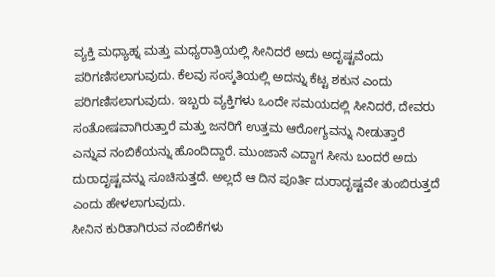ವ್ಯಕ್ತಿ ಮಧ್ಯಾಹ್ನ ಮತ್ತು ಮಧ್ಯರಾತ್ರಿಯಲ್ಲಿ ಸೀನಿದರೆ ಅದು ಅದೃಷ್ಟವೆಂದು ಪರಿಗಣಿಸಲಾಗುವುದು. ಕೆಲವು ಸಂಸ್ಕತಿಯಲ್ಲಿ ಅದನ್ನು ಕೆಟ್ಟ ಶಕುನ ಎಂದು ಪರಿಗಣಿಸಲಾಗುವುದು. ಇಬ್ಬರು ವ್ಯಕ್ತಿಗಳು ಒಂದೇ ಸಮಯದಲ್ಲಿ ಸೀನಿದರೆ, ದೇವರು ಸಂತೋಷವಾಗಿರುತ್ತಾರೆ ಮತ್ತು ಜನರಿಗೆ ಉತ್ತಮ ಆರೋಗ್ಯವನ್ನು ನೀಡುತ್ತಾರೆ ಎನ್ನುವ ನಂಬಿಕೆಯನ್ನು ಹೊಂದಿದ್ದಾರೆ. ಮುಂಜಾನೆ ಎದ್ದಾಗ ಸೀನು ಬಂದರೆ ಅದು ದುರಾದೃಷ್ಟವನ್ನು ಸೂಚಿಸುತ್ತದೆ. ಅಲ್ಲದೆ ಆ ದಿನ ಪೂರ್ತಿ ದುರಾದೃಷ್ಟವೇ ತುಂಬಿರುತ್ತದೆ ಎಂದು ಹೇಳಲಾಗುವುದು.
ಸೀನಿನ ಕುರಿತಾಗಿರುವ ನಂಬಿಕೆಗಳು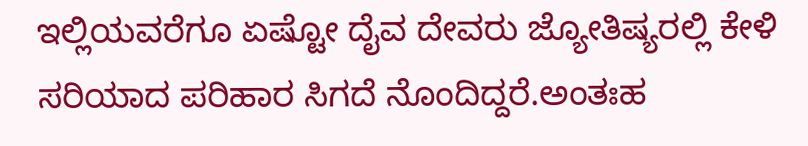ಇಲ್ಲಿಯವರೆಗೂ ಏಷ್ಟೋ ದೈವ ದೇವರು ಜ್ಯೋತಿಷ್ಯರಲ್ಲಿ ಕೇಳಿ ಸರಿಯಾದ ಪರಿಹಾರ ಸಿಗದೆ ನೊಂದಿದ್ದರೆ.ಅಂತಃಹ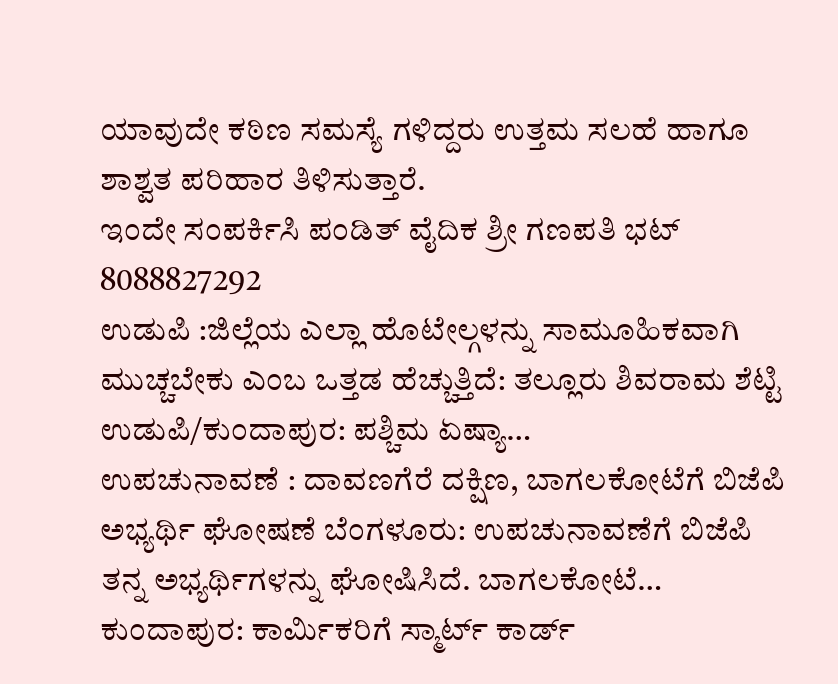ಯಾವುದೇ ಕಠಿಣ ಸಮಸ್ಯೆ ಗಳಿದ್ದರು ಉತ್ತಮ ಸಲಹೆ ಹಾಗೂ ಶಾಶ್ವತ ಪರಿಹಾರ ತಿಳಿಸುತ್ತಾರೆ.
ಇಂದೇ ಸಂಪರ್ಕಿಸಿ ಪಂಡಿತ್ ವೈದಿಕ ಶ್ರೀ ಗಣಪತಿ ಭಟ್
8088827292
ಉಡುಪಿ :ಜಿಲ್ಲೆಯ ಎಲ್ಲಾ ಹೊಟೇಲ್ಗಳನ್ನು ಸಾಮೂಹಿಕವಾಗಿ ಮುಚ್ಚಬೇಕು ಎಂಬ ಒತ್ತಡ ಹೆಚ್ಚುತ್ತಿದೆ: ತಲ್ಲೂರು ಶಿವರಾಮ ಶೆಟ್ಟಿ ಉಡುಪಿ/ಕುಂದಾಪುರ: ಪಶ್ಚಿಮ ಏಷ್ಯಾ…
ಉಪಚುನಾವಣೆ : ದಾವಣಗೆರೆ ದಕ್ಷಿಣ, ಬಾಗಲಕೋಟೆಗೆ ಬಿಜೆಪಿ ಅಭ್ಯರ್ಥಿ ಘೋಷಣೆ ಬೆಂಗಳೂರು: ಉಪಚುನಾವಣೆಗೆ ಬಿಜೆಪಿ ತನ್ನ ಅಭ್ಯರ್ಥಿಗಳನ್ನು ಘೋಷಿಸಿದೆ. ಬಾಗಲಕೋಟೆ…
ಕುಂದಾಪುರ: ಕಾರ್ಮಿಕರಿಗೆ ಸ್ಮಾರ್ಟ್ ಕಾರ್ಡ್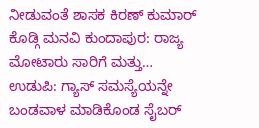ನೀಡುವಂತೆ ಶಾಸಕ ಕಿರಣ್ ಕುಮಾರ್ ಕೊಡ್ಗಿ ಮನವಿ ಕುಂದಾಪುರ: ರಾಜ್ಯ ಮೋಟಾರು ಸಾರಿಗೆ ಮತ್ತು…
ಉಡುಪಿ: ಗ್ಯಾಸ್ ಸಮಸ್ಯೆಯನ್ನೇ ಬಂಡವಾಳ ಮಾಡಿಕೊಂಡ ಸೈಬರ್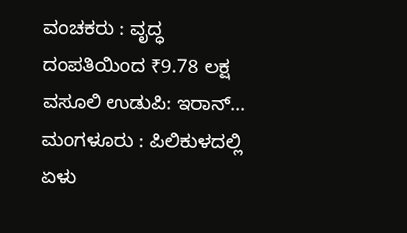ವಂಚಕರು : ವೃದ್ಧ ದಂಪತಿಯಿಂದ ₹9.78 ಲಕ್ಷ ವಸೂಲಿ ಉಡುಪಿ: ಇರಾನ್…
ಮಂಗಳೂರು : ಪಿಲಿಕುಳದಲ್ಲಿ ಏಳು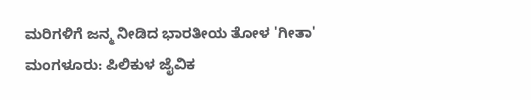ಮರಿಗಳಿಗೆ ಜನ್ಮ ನೀಡಿದ ಭಾರತೀಯ ತೋಳ 'ಗೀತಾ' ಮಂಗಳೂರು: ಪಿಲಿಕುಳ ಜೈವಿಕ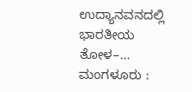ಉದ್ಯಾನವನದಲ್ಲಿ ಭಾರತೀಯ ತೋಳ–…
ಮಂಗಳೂರು :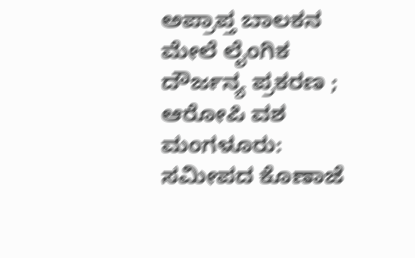ಅಪ್ರಾಪ್ತ ಬಾಲಕನ ಮೇಲೆ ಲೈಂಗಿಕ ದೌರ್ಜನ್ಯ ಪ್ರಕರಣ ; ಆರೋಪಿ ವಶ ಮಂಗಳೂರು: ಸಮೀಪದ ಕೊಣಾಜೆ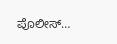ಪೊಲೀಸ್…